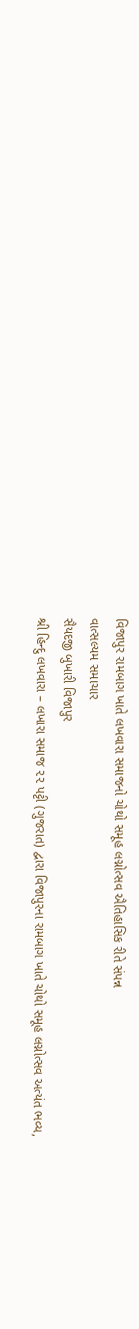વિજાપુર રામબાગ ખાતે લખવારા સમાજનો ચોથો સમૂહ લગ્નોત્સવ ઐતિહાસિક રીતે સંપન્ન
વાત્સલ્યમ સમાચાર
સૈયદજી બુખારી વિજાપુર
શ્રી હિન્દુ લખવારા – લખારા સમાજ ૨૨ પટ્ટી (ગુજરાત) દ્વારા વિજાપુરના રામબાગ ખાતે ચોથો સમૂહ લગ્નોત્સવ અત્યંત ભવ્ય,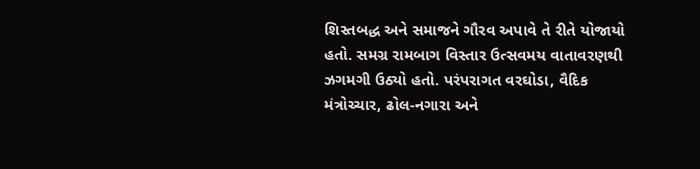શિસ્તબદ્ધ અને સમાજને ગૌરવ અપાવે તે રીતે યોજાયો હતો. સમગ્ર રામબાગ વિસ્તાર ઉત્સવમય વાતાવરણથી ઝગમગી ઉઠ્યો હતો. પરંપરાગત વરઘોડા, વૈદિક મંત્રોચ્ચાર, ઢોલ-નગારા અને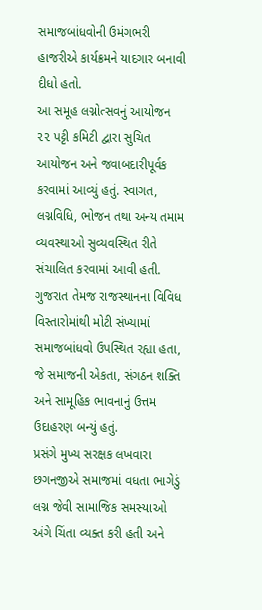સમાજબાંધવોની ઉમંગભરી હાજરીએ કાર્યક્રમને યાદગાર બનાવી દીધો હતો.
આ સમૂહ લગ્નોત્સવનું આયોજન ૨૨ પટ્ટી કમિટી દ્વારા સુચિત આયોજન અને જવાબદારીપૂર્વક કરવામાં આવ્યું હતું. સ્વાગત, લગ્નવિધિ, ભોજન તથા અન્ય તમામ વ્યવસ્થાઓ સુવ્યવસ્થિત રીતે સંચાલિત કરવામાં આવી હતી. ગુજરાત તેમજ રાજસ્થાનના વિવિધ વિસ્તારોમાંથી મોટી સંખ્યામાં સમાજબાંધવો ઉપસ્થિત રહ્યા હતા, જે સમાજની એકતા, સંગઠન શક્તિ અને સામૂહિક ભાવનાનું ઉત્તમ ઉદાહરણ બન્યું હતું.
પ્રસંગે મુખ્ય સરક્ષક લખવારા છગનજીએ સમાજમાં વધતા ભાગેડું લગ્ન જેવી સામાજિક સમસ્યાઓ અંગે ચિંતા વ્યક્ત કરી હતી અને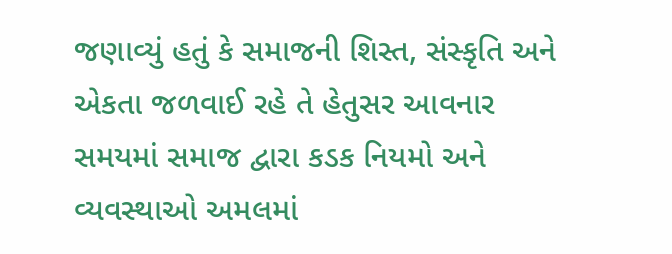જણાવ્યું હતું કે સમાજની શિસ્ત, સંસ્કૃતિ અને એકતા જળવાઈ રહે તે હેતુસર આવનાર સમયમાં સમાજ દ્વારા કડક નિયમો અને વ્યવસ્થાઓ અમલમાં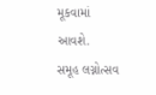મૂકવામાં આવશે.
સમૂહ લગ્નોત્સવ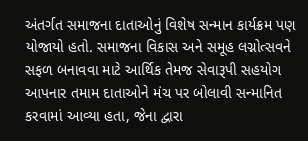અંતર્ગત સમાજના દાતાઓનું વિશેષ સન્માન કાર્યક્રમ પણ યોજાયો હતો. સમાજના વિકાસ અને સમૂહ લગ્નોત્સવને સફળ બનાવવા માટે આર્થિક તેમજ સેવારૂપી સહયોગ આપનાર તમામ દાતાઓને મંચ પર બોલાવી સન્માનિત કરવામાં આવ્યા હતા, જેના દ્વારા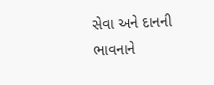સેવા અને દાનની ભાવનાને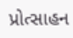પ્રોત્સાહન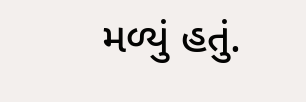મળ્યું હતું.